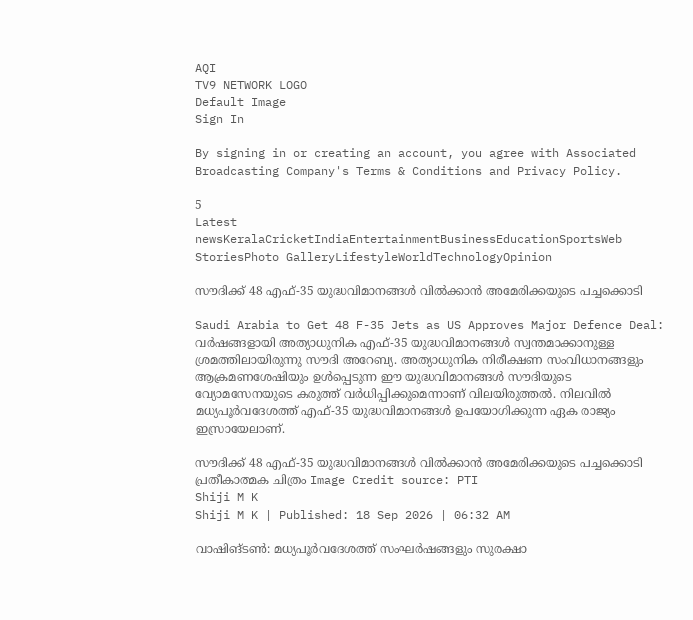AQI
TV9 NETWORK LOGO
Default Image
Sign In

By signing in or creating an account, you agree with Associated Broadcasting Company's Terms & Conditions and Privacy Policy.

5
Latest newsKeralaCricketIndiaEntertainmentBusinessEducationSportsWeb StoriesPhoto GalleryLifestyleWorldTechnologyOpinion

സൗദിക്ക് 48 എഫ്-35 യുദ്ധവിമാനങ്ങൾ വിൽക്കാൻ അമേരിക്കയുടെ പച്ചക്കൊടി

Saudi Arabia to Get 48 F-35 Jets as US Approves Major Defence Deal: വര്‍ഷങ്ങളായി അത്യാധുനിക എഫ്-35 യുദ്ധവിമാനങ്ങള്‍ സ്വന്തമാക്കാനുള്ള ശ്രമത്തിലായിരുന്നു സൗദി അറേബ്യ. അത്യാധുനിക നിരീക്ഷണ സംവിധാനങ്ങളും ആക്രമണശേഷിയും ഉള്‍പ്പെടുന്ന ഈ യുദ്ധവിമാനങ്ങള്‍ സൗദിയുടെ വ്യോമസേനയുടെ കരുത്ത് വര്‍ധിപ്പിക്കുമെന്നാണ് വിലയിരുത്തല്‍. നിലവില്‍ മധ്യപൂര്‍വദേശത്ത് എഫ്-35 യുദ്ധവിമാനങ്ങള്‍ ഉപയോഗിക്കുന്ന ഏക രാജ്യം ഇസ്രായേലാണ്.

സൗദിക്ക് 48 എഫ്-35 യുദ്ധവിമാനങ്ങൾ വിൽക്കാൻ അമേരിക്കയുടെ പച്ചക്കൊടി
പ്രതീകാത്മക ചിത്രം Image Credit source: PTI
Shiji M K
Shiji M K | Published: 18 Sep 2026 | 06:32 AM

വാഷിങ്ടണ്‍: മധ്യപൂര്‍വദേശത്ത് സംഘര്‍ഷങ്ങളും സുരക്ഷാ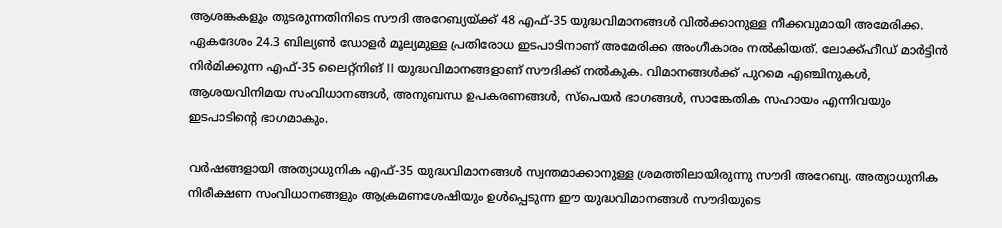ആശങ്കകളും തുടരുന്നതിനിടെ സൗദി അറേബ്യയ്ക്ക് 48 എഫ്-35 യുദ്ധവിമാനങ്ങള്‍ വില്‍ക്കാനുള്ള നീക്കവുമായി അമേരിക്ക. ഏകദേശം 24.3 ബില്യണ്‍ ഡോളര്‍ മൂല്യമുള്ള പ്രതിരോധ ഇടപാടിനാണ് അമേരിക്ക അംഗീകാരം നല്‍കിയത്. ലോക്ക്ഹീഡ് മാര്‍ട്ടിന്‍ നിര്‍മിക്കുന്ന എഫ്-35 ലൈറ്റ്‌നിങ് II യുദ്ധവിമാനങ്ങളാണ് സൗദിക്ക് നല്‍കുക. വിമാനങ്ങള്‍ക്ക് പുറമെ എഞ്ചിനുകള്‍, ആശയവിനിമയ സംവിധാനങ്ങള്‍, അനുബന്ധ ഉപകരണങ്ങള്‍, സ്‌പെയര്‍ ഭാഗങ്ങള്‍, സാങ്കേതിക സഹായം എന്നിവയും ഇടപാടിന്റെ ഭാഗമാകും.

വര്‍ഷങ്ങളായി അത്യാധുനിക എഫ്-35 യുദ്ധവിമാനങ്ങള്‍ സ്വന്തമാക്കാനുള്ള ശ്രമത്തിലായിരുന്നു സൗദി അറേബ്യ. അത്യാധുനിക നിരീക്ഷണ സംവിധാനങ്ങളും ആക്രമണശേഷിയും ഉള്‍പ്പെടുന്ന ഈ യുദ്ധവിമാനങ്ങള്‍ സൗദിയുടെ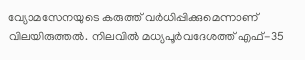വ്യോമസേനയുടെ കരുത്ത് വര്‍ധിപ്പിക്കുമെന്നാണ് വിലയിരുത്തല്‍. നിലവില്‍ മധ്യപൂര്‍വദേശത്ത് എഫ്-35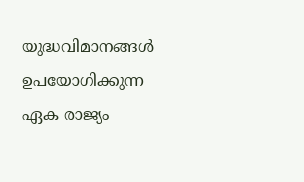യുദ്ധവിമാനങ്ങള്‍ ഉപയോഗിക്കുന്ന ഏക രാജ്യം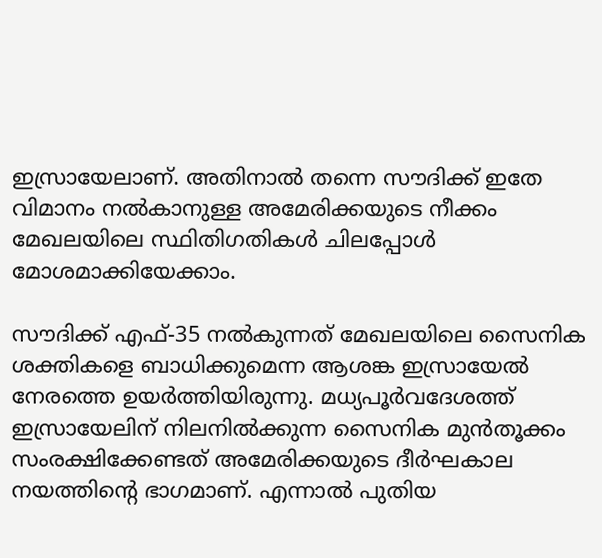ഇസ്രായേലാണ്. അതിനാല്‍ തന്നെ സൗദിക്ക് ഇതേ വിമാനം നല്‍കാനുള്ള അമേരിക്കയുടെ നീക്കം മേഖലയിലെ സ്ഥിതിഗതികള്‍ ചിലപ്പോള്‍ മോശമാക്കിയേക്കാം.

സൗദിക്ക് എഫ്-35 നല്‍കുന്നത് മേഖലയിലെ സൈനിക ശക്തികളെ ബാധിക്കുമെന്ന ആശങ്ക ഇസ്രായേല്‍ നേരത്തെ ഉയര്‍ത്തിയിരുന്നു. മധ്യപൂര്‍വദേശത്ത് ഇസ്രായേലിന് നിലനില്‍ക്കുന്ന സൈനിക മുന്‍തൂക്കം സംരക്ഷിക്കേണ്ടത് അമേരിക്കയുടെ ദീര്‍ഘകാല നയത്തിന്റെ ഭാഗമാണ്. എന്നാല്‍ പുതിയ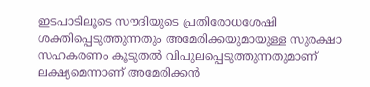ഇടപാടിലൂടെ സൗദിയുടെ പ്രതിരോധശേഷി ശക്തിപ്പെടുത്തുന്നതും അമേരിക്കയുമായുള്ള സുരക്ഷാ സഹകരണം കൂടുതല്‍ വിപുലപ്പെടുത്തുന്നതുമാണ് ലക്ഷ്യമെന്നാണ് അമേരിക്കന്‍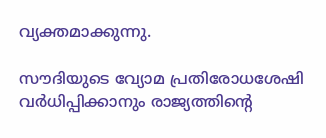വ്യക്തമാക്കുന്നു.

സൗദിയുടെ വ്യോമ പ്രതിരോധശേഷി വര്‍ധിപ്പിക്കാനും രാജ്യത്തിന്റെ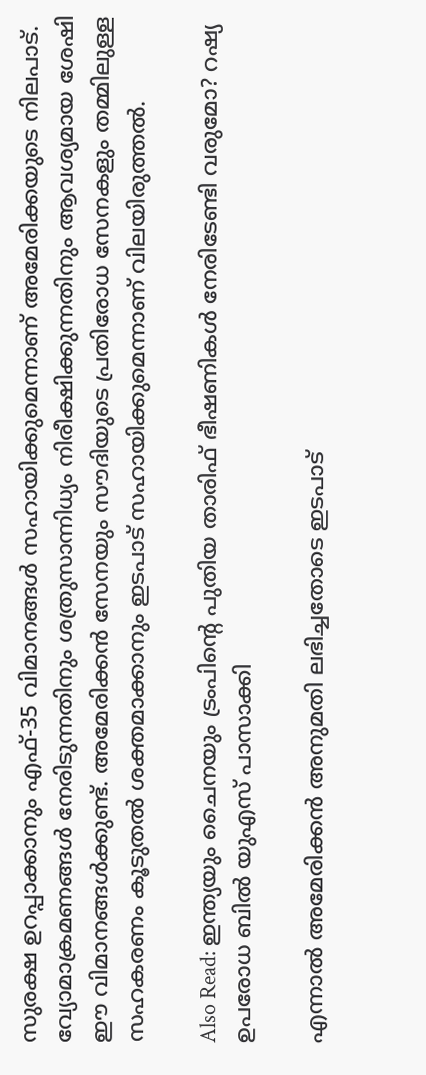സുരക്ഷ ഉറപ്പാക്കാനും എഫ്-35 വിമാനങ്ങള്‍ സഹായിക്കുമെന്നാണ് അമേരിക്കയുടെ നിലപാട്. വ്യോമാക്രമണങ്ങള്‍ നേരിടുന്നതിനും ശത്രുസാന്നിധ്യം നിരീക്ഷിക്കുന്നതിനും ആവശ്യമായ ശേഷി ഈ വിമാനങ്ങള്‍ക്കുണ്ട്. അമേരിക്കന്‍ സേനയും സൗദിയുടെ പ്രതിരോധ സേനകളും തമ്മിലുള്ള സഹകരണം കൂടുതല്‍ ശക്തമാക്കാനും ഇടപാട് സഹായിക്കുമെന്നാണ് വിലയിരുത്തല്‍.

Also Read: ഇന്ത്യയും ചൈനയും ട്രംപിന്റെ പുതിയ താരിഫ് ഭീഷണികൾ നേരിടേണ്ടി വരുമോ? റഷ്യ ഉപരോധ ബിൽ യുഎസ് പാസാക്കി

എന്നാല്‍ അമേരിക്കന്‍ അനുമതി ലഭിച്ചതോടെ ഇടപാട്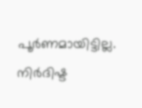പൂര്‍ണമായിട്ടില്ല. നിര്‍ദിഷ്ട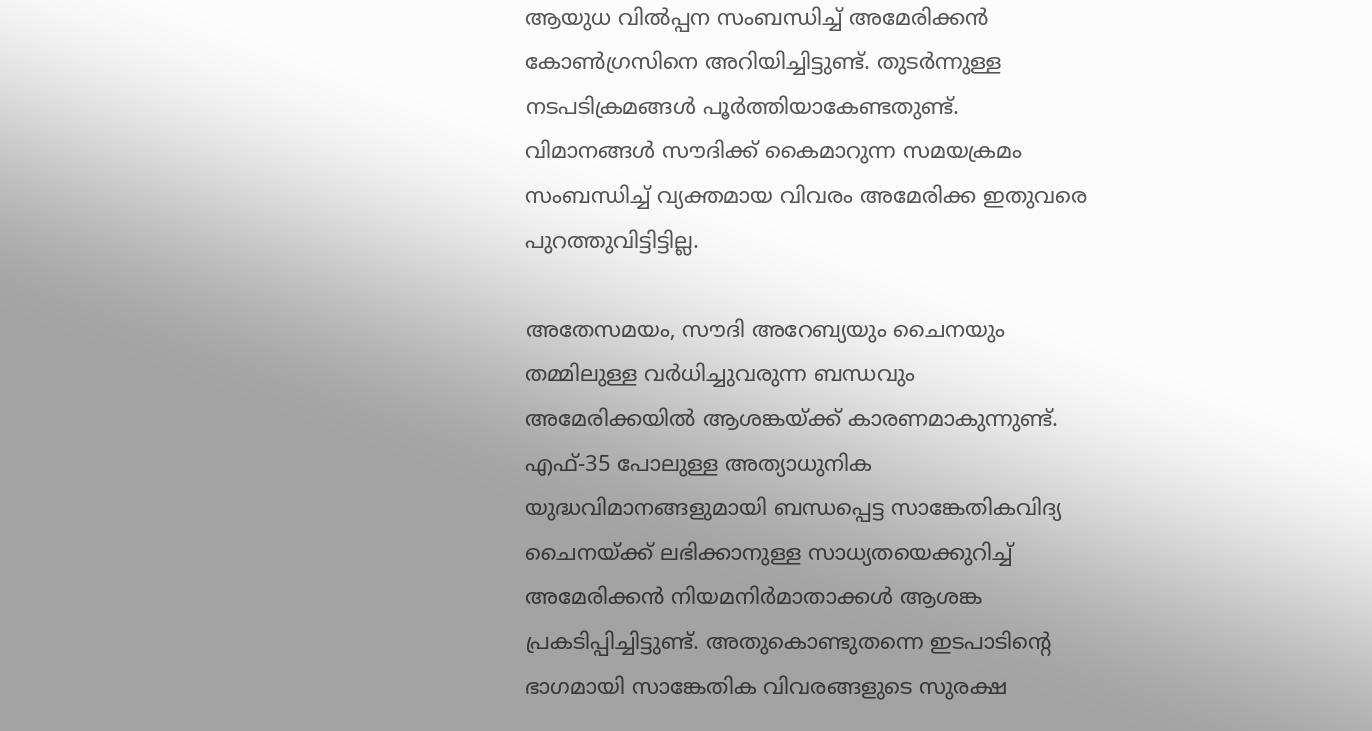ആയുധ വില്‍പ്പന സംബന്ധിച്ച് അമേരിക്കന്‍ കോണ്‍ഗ്രസിനെ അറിയിച്ചിട്ടുണ്ട്. തുടര്‍ന്നുള്ള നടപടിക്രമങ്ങള്‍ പൂര്‍ത്തിയാകേണ്ടതുണ്ട്. വിമാനങ്ങള്‍ സൗദിക്ക് കൈമാറുന്ന സമയക്രമം സംബന്ധിച്ച് വ്യക്തമായ വിവരം അമേരിക്ക ഇതുവരെ പുറത്തുവിട്ടിട്ടില്ല.

അതേസമയം, സൗദി അറേബ്യയും ചൈനയും തമ്മിലുള്ള വര്‍ധിച്ചുവരുന്ന ബന്ധവും അമേരിക്കയില്‍ ആശങ്കയ്ക്ക് കാരണമാകുന്നുണ്ട്. എഫ്-35 പോലുള്ള അത്യാധുനിക യുദ്ധവിമാനങ്ങളുമായി ബന്ധപ്പെട്ട സാങ്കേതികവിദ്യ ചൈനയ്ക്ക് ലഭിക്കാനുള്ള സാധ്യതയെക്കുറിച്ച് അമേരിക്കന്‍ നിയമനിര്‍മാതാക്കള്‍ ആശങ്ക പ്രകടിപ്പിച്ചിട്ടുണ്ട്. അതുകൊണ്ടുതന്നെ ഇടപാടിന്റെ ഭാഗമായി സാങ്കേതിക വിവരങ്ങളുടെ സുരക്ഷ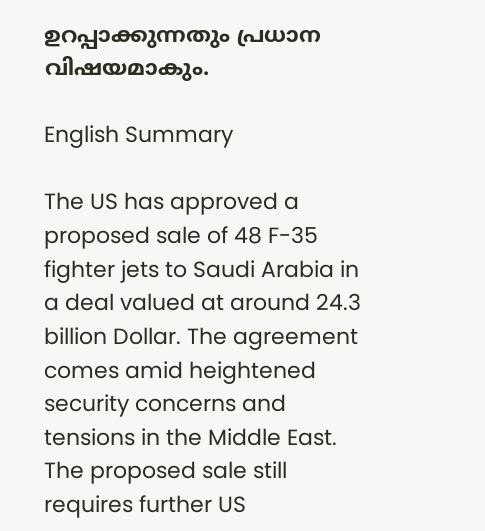ഉറപ്പാക്കുന്നതും പ്രധാന വിഷയമാകും.

English Summary

The US has approved a proposed sale of 48 F-35 fighter jets to Saudi Arabia in a deal valued at around 24.3 billion Dollar. The agreement comes amid heightened security concerns and tensions in the Middle East. The proposed sale still requires further US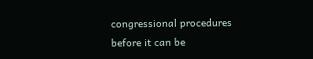congressional procedures before it can be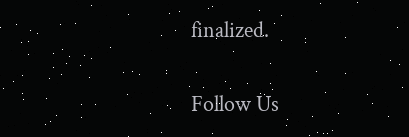finalized.

Follow Us